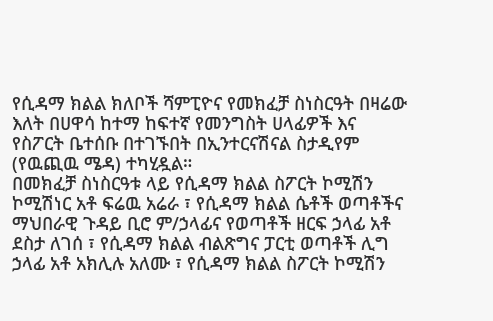የሲዳማ ክልል ክለቦች ሻምፒዮና የመክፈቻ ስነስርዓት በዛሬው እለት በሀዋሳ ከተማ ከፍተኛ የመንግስት ሀላፊዎች እና የስፖርት ቤተሰቡ በተገኙበት በኢንተርናሽናል ስታዲየም (የዉጪዉ ሜዳ) ተካሂዷል።
በመክፈቻ ስነስርዓቱ ላይ የሲዳማ ክልል ስፖርት ኮሚሽን ኮሚሽነር አቶ ፍሬዉ አሬራ ፣ የሲዳማ ክልል ሴቶች ወጣቶችና ማህበራዊ ጉዳይ ቢሮ ም/ኃላፊና የወጣቶች ዘርፍ ኃላፊ አቶ ደስታ ለገሰ ፣ የሲዳማ ክልል ብልጽግና ፓርቲ ወጣቶች ሊግ ኃላፊ አቶ አክሊሉ አለሙ ፣ የሲዳማ ክልል ስፖርት ኮሚሽን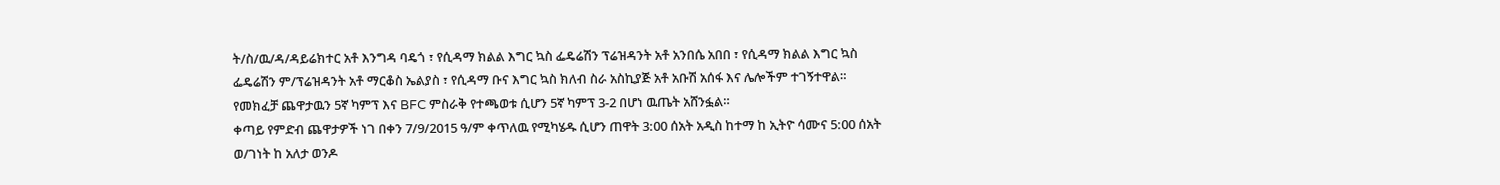ት/ስ/ዉ/ዳ/ዳይሬክተር አቶ እንግዳ ባዴጎ ፣ የሲዳማ ክልል እግር ኳስ ፌዴሬሽን ፕሬዝዳንት አቶ አንበሴ አበበ ፣ የሲዳማ ክልል እግር ኳስ ፌዴሬሽን ም/ፕሬዝዳንት አቶ ማርቆስ ኤልያስ ፣ የሲዳማ ቡና እግር ኳስ ክለብ ስራ አስኪያጅ አቶ አቡሽ አሰፋ እና ሌሎችም ተገኝተዋል።
የመክፈቻ ጨዋታዉን 5ኛ ካምፕ እና BFC ምስራቅ የተጫወቱ ሲሆን 5ኛ ካምፕ 3-2 በሆነ ዉጤት አሸንፏል።
ቀጣይ የምድብ ጨዋታዎች ነገ በቀን 7/9/2015 ዓ/ም ቀጥለዉ የሚካሄዱ ሲሆን ጠዋት 3:00 ሰአት አዲስ ከተማ ከ ኢትዮ ሳሙና 5:00 ሰአት ወ/ገነት ከ አለታ ወንዶ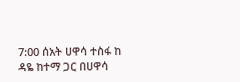7:00 ሰአት ሀዋሳ ተስፋ ከ ዳዬ ከተማ ጋር በሀዋሳ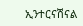ኢንተርናሽናል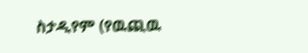ስታዲየም (የዉጪዉ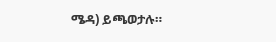ሜዳ) ይጫወታሉ።